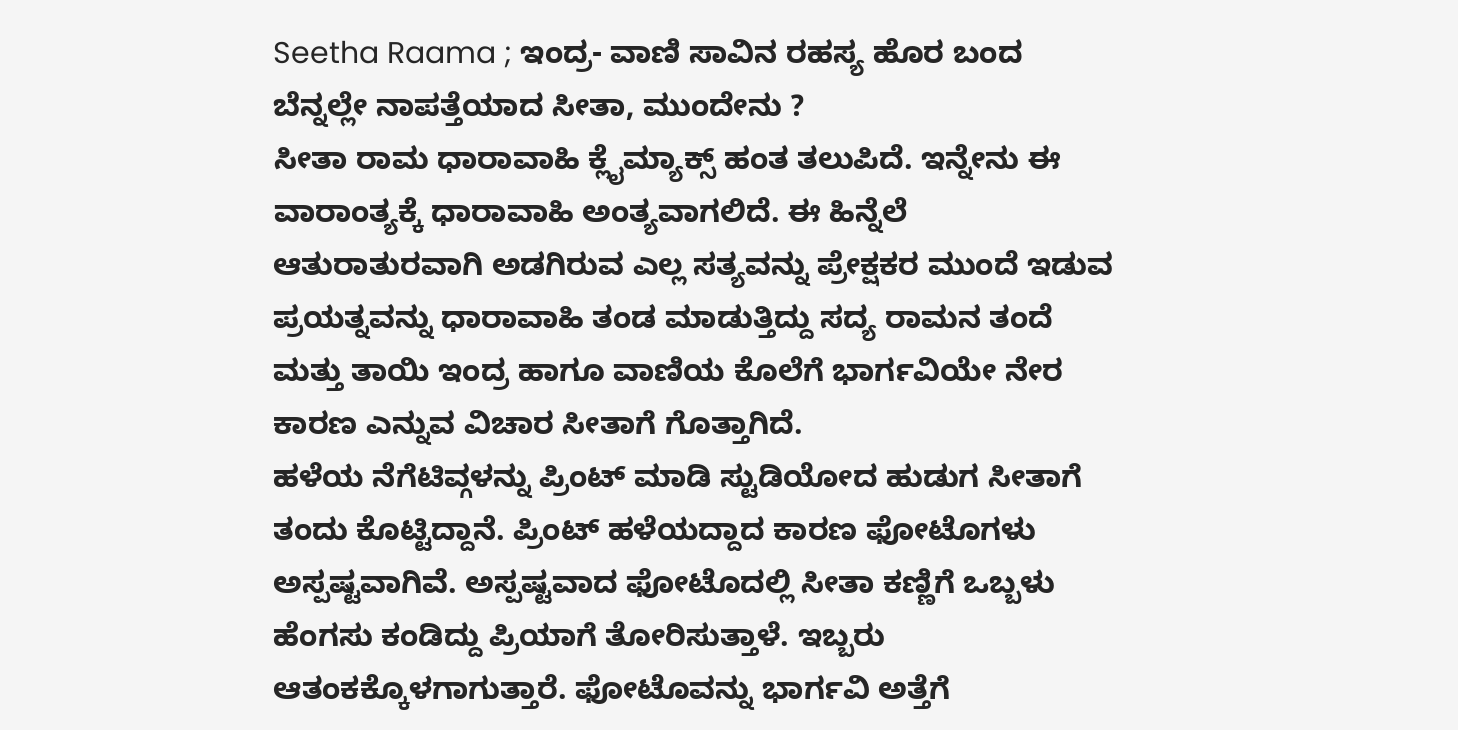Seetha Raama ; ಇಂದ್ರ- ವಾಣಿ ಸಾವಿನ ರಹಸ್ಯ ಹೊರ ಬಂದ ಬೆನ್ನಲ್ಲೇ ನಾಪತ್ತೆಯಾದ ಸೀತಾ, ಮುಂದೇನು ?
ಸೀತಾ ರಾಮ ಧಾರಾವಾಹಿ ಕ್ಲೈಮ್ಯಾಕ್ಸ್ ಹಂತ ತಲುಪಿದೆ. ಇನ್ನೇನು ಈ ವಾರಾಂತ್ಯಕ್ಕೆ ಧಾರಾವಾಹಿ ಅಂತ್ಯವಾಗಲಿದೆ. ಈ ಹಿನ್ನೆಲೆ ಆತುರಾತುರವಾಗಿ ಅಡಗಿರುವ ಎಲ್ಲ ಸತ್ಯವನ್ನು ಪ್ರೇಕ್ಷಕರ ಮುಂದೆ ಇಡುವ ಪ್ರಯತ್ನವನ್ನು ಧಾರಾವಾಹಿ ತಂಡ ಮಾಡುತ್ತಿದ್ದು ಸದ್ಯ ರಾಮನ ತಂದೆ ಮತ್ತು ತಾಯಿ ಇಂದ್ರ ಹಾಗೂ ವಾಣಿಯ ಕೊಲೆಗೆ ಭಾರ್ಗವಿಯೇ ನೇರ ಕಾರಣ ಎನ್ನುವ ವಿಚಾರ ಸೀತಾಗೆ ಗೊತ್ತಾಗಿದೆ.
ಹಳೆಯ ನೆಗೆಟಿವ್ಗಳನ್ನು ಪ್ರಿಂಟ್ ಮಾಡಿ ಸ್ಟುಡಿಯೋದ ಹುಡುಗ ಸೀತಾಗೆ ತಂದು ಕೊಟ್ಟಿದ್ದಾನೆ. ಪ್ರಿಂಟ್ ಹಳೆಯದ್ದಾದ ಕಾರಣ ಫೋಟೊಗಳು ಅಸ್ಪಷ್ಟವಾಗಿವೆ. ಅಸ್ಪಷ್ಟವಾದ ಫೋಟೊದಲ್ಲಿ ಸೀತಾ ಕಣ್ಣಿಗೆ ಒಬ್ಬಳು ಹೆಂಗಸು ಕಂಡಿದ್ದು ಪ್ರಿಯಾಗೆ ತೋರಿಸುತ್ತಾಳೆ. ಇಬ್ಬರು ಆತಂಕಕ್ಕೊಳಗಾಗುತ್ತಾರೆ. ಫೋಟೊವನ್ನು ಭಾರ್ಗವಿ ಅತ್ತೆಗೆ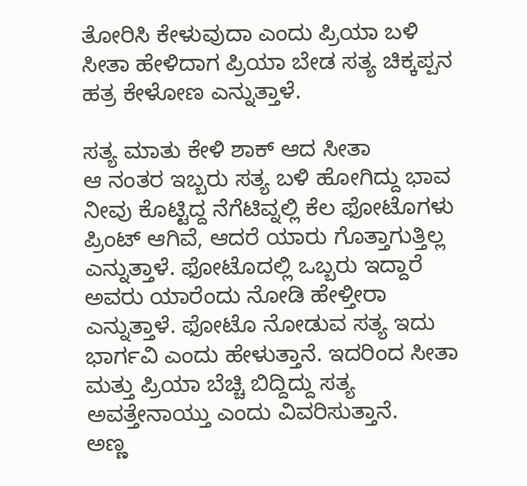ತೋರಿಸಿ ಕೇಳುವುದಾ ಎಂದು ಪ್ರಿಯಾ ಬಳಿ ಸೀತಾ ಹೇಳಿದಾಗ ಪ್ರಿಯಾ ಬೇಡ ಸತ್ಯ ಚಿಕ್ಕಪ್ಪನ ಹತ್ರ ಕೇಳೋಣ ಎನ್ನುತ್ತಾಳೆ.

ಸತ್ಯ ಮಾತು ಕೇಳಿ ಶಾಕ್ ಆದ ಸೀತಾ
ಆ ನಂತರ ಇಬ್ಬರು ಸತ್ಯ ಬಳಿ ಹೋಗಿದ್ದು ಭಾವ ನೀವು ಕೊಟ್ಟಿದ್ದ ನೆಗೆಟಿವ್ನಲ್ಲಿ ಕೆಲ ಫೋಟೊಗಳು ಪ್ರಿಂಟ್ ಆಗಿವೆ, ಆದರೆ ಯಾರು ಗೊತ್ತಾಗುತ್ತಿಲ್ಲ ಎನ್ನುತ್ತಾಳೆ. ಫೋಟೊದಲ್ಲಿ ಒಬ್ಬರು ಇದ್ದಾರೆ ಅವರು ಯಾರೆಂದು ನೋಡಿ ಹೇಳ್ತೀರಾ ಎನ್ನುತ್ತಾಳೆ. ಫೋಟೊ ನೋಡುವ ಸತ್ಯ ಇದು ಭಾರ್ಗವಿ ಎಂದು ಹೇಳುತ್ತಾನೆ. ಇದರಿಂದ ಸೀತಾ ಮತ್ತು ಪ್ರಿಯಾ ಬೆಚ್ಚಿ ಬಿದ್ದಿದ್ದು ಸತ್ಯ ಅವತ್ತೇನಾಯ್ತು ಎಂದು ವಿವರಿಸುತ್ತಾನೆ.
ಅಣ್ಣ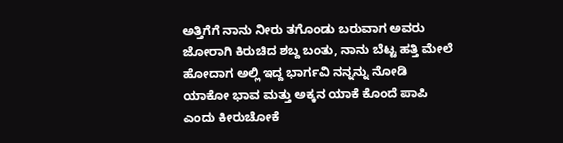ಅತ್ತಿಗೆಗೆ ನಾನು ನೀರು ತಗೊಂಡು ಬರುವಾಗ ಅವರು ಜೋರಾಗಿ ಕಿರುಚಿದ ಶಬ್ದ ಬಂತು, ನಾನು ಬೆಟ್ಟ ಹತ್ತಿ ಮೇಲೆ ಹೋದಾಗ ಅಲ್ಲಿ ಇದ್ದ ಭಾರ್ಗವಿ ನನ್ನನ್ನು ನೋಡಿ ಯಾಕೋ ಭಾವ ಮತ್ತು ಅಕ್ಕನ ಯಾಕೆ ಕೊಂದೆ ಪಾಪಿ ಎಂದು ಕೀರುಚೋಕೆ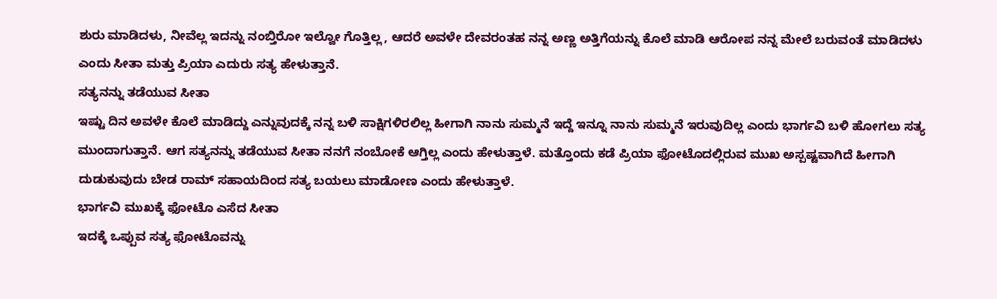ಶುರು ಮಾಡಿದಳು, ನೀವೆಲ್ಲ ಇದನ್ನು ನಂಬ್ತಿರೋ ಇಲ್ವೋ ಗೊತ್ತಿಲ್ಲ, ಆದರೆ ಅವಳೇ ದೇವರಂತಹ ನನ್ನ ಅಣ್ಣ ಅತ್ತಿಗೆಯನ್ನು ಕೊಲೆ ಮಾಡಿ ಆರೋಪ ನನ್ನ ಮೇಲೆ ಬರುವಂತೆ ಮಾಡಿದಳು ಎಂದು ಸೀತಾ ಮತ್ತು ಪ್ರಿಯಾ ಎದುರು ಸತ್ಯ ಹೇಳುತ್ತಾನೆ.
ಸತ್ಯನನ್ನು ತಡೆಯುವ ಸೀತಾ
ಇಷ್ಟು ದಿನ ಅವಳೇ ಕೊಲೆ ಮಾಡಿದ್ದು ಎನ್ನುವುದಕ್ಕೆ ನನ್ನ ಬಳಿ ಸಾಕ್ಷಿಗಳಿರಲಿಲ್ಲ ಹೀಗಾಗಿ ನಾನು ಸುಮ್ಮನೆ ಇದ್ದೆ ಇನ್ನೂ ನಾನು ಸುಮ್ಮನೆ ಇರುವುದಿಲ್ಲ ಎಂದು ಭಾರ್ಗವಿ ಬಳಿ ಹೋಗಲು ಸತ್ಯ ಮುಂದಾಗುತ್ತಾನೆ. ಆಗ ಸತ್ಯನನ್ನು ತಡೆಯುವ ಸೀತಾ ನನಗೆ ನಂಬೋಕೆ ಆಗ್ತಿಲ್ಲ ಎಂದು ಹೇಳುತ್ತಾಳೆ. ಮತ್ತೊಂದು ಕಡೆ ಪ್ರಿಯಾ ಫೋಟೊದಲ್ಲಿರುವ ಮುಖ ಅಸ್ಪಷ್ಟವಾಗಿದೆ ಹೀಗಾಗಿ ದುಡುಕುವುದು ಬೇಡ ರಾಮ್ ಸಹಾಯದಿಂದ ಸತ್ಯ ಬಯಲು ಮಾಡೋಣ ಎಂದು ಹೇಳುತ್ತಾಳೆ.
ಭಾರ್ಗವಿ ಮುಖಕ್ಕೆ ಫೋಟೊ ಎಸೆದ ಸೀತಾ
ಇದಕ್ಕೆ ಒಪ್ಪುವ ಸತ್ಯ ಫೋಟೊವನ್ನು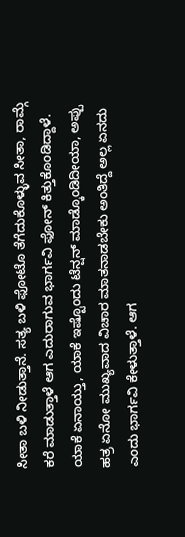ಸೀತಾ ಬಳಿ ನೀಡುತ್ತಾನೆ. ಸತ್ಯ ಬಳಿ ಫೋಟೊ ತೆಗೆದುಕೊಳ್ಳುವ ಸೀತಾ, ರಾಮ್ಗೆ ಕರೆ ಮಾಡುತ್ತಾಳೆ ಆಗ ಎದುರಾಗುವ ಭಾರ್ಗವಿ ಫೋನ್ ಕಿತ್ತುಕೊಂಡಿದ್ದಾಳೆ.
ಯಾಕೆ ಏನಾಯ್ತು, ಯಾಕೆ ಇಷ್ಟೊಂದು ಟೆನ್ಷನ್ ಮಾಡ್ಕೊಂಡಿದೀಯಾ, ಅಪ್ಪು ಹತ್ರ ಏನೋ ಮುಖ್ಯವಾದ ವಿಚಾರ ಮಾತನಾಡಬೇಕು ಅಂತಿದ್ದೆ ಅಲ್ಲ ಏನದು ಎಂದು ಭಾರ್ಗವಿ ಕೇಳುತ್ತಾಳೆ. ಆಗ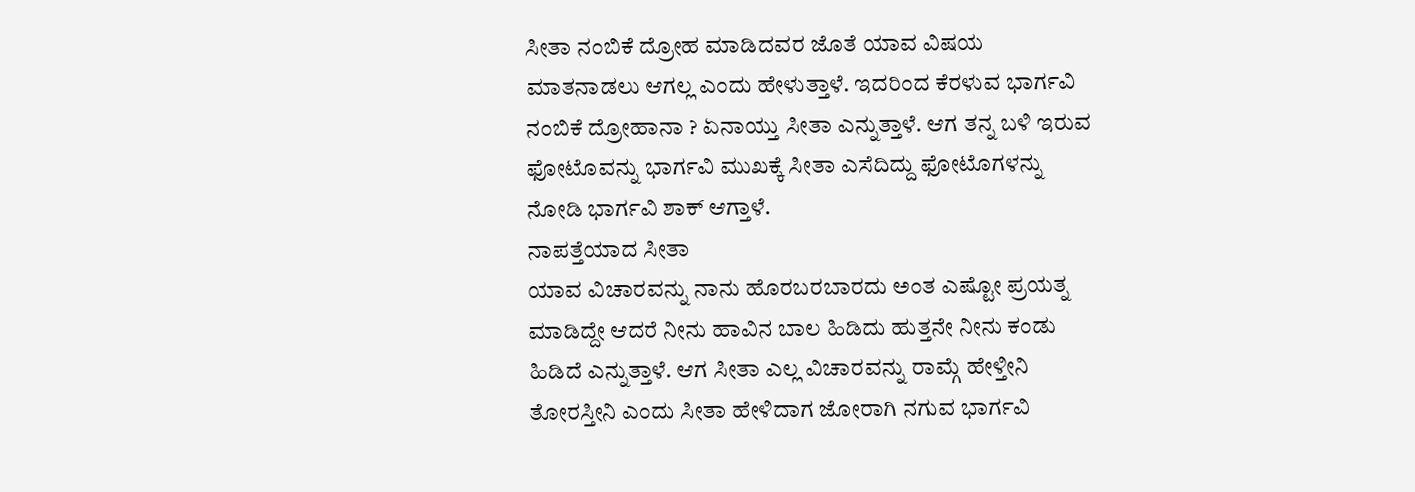ಸೀತಾ ನಂಬಿಕೆ ದ್ರೋಹ ಮಾಡಿದವರ ಜೊತೆ ಯಾವ ವಿಷಯ ಮಾತನಾಡಲು ಆಗಲ್ಲ ಎಂದು ಹೇಳುತ್ತಾಳೆ. ಇದರಿಂದ ಕೆರಳುವ ಭಾರ್ಗವಿ ನಂಬಿಕೆ ದ್ರೋಹಾನಾ ? ಏನಾಯ್ತು ಸೀತಾ ಎನ್ನುತ್ತಾಳೆ. ಆಗ ತನ್ನ ಬಳಿ ಇರುವ ಫೋಟೊವನ್ನು ಭಾರ್ಗವಿ ಮುಖಕ್ಕೆ ಸೀತಾ ಎಸೆದಿದ್ದು ಫೋಟೊಗಳನ್ನು ನೋಡಿ ಭಾರ್ಗವಿ ಶಾಕ್ ಆಗ್ತಾಳೆ.
ನಾಪತ್ತೆಯಾದ ಸೀತಾ
ಯಾವ ವಿಚಾರವನ್ನು ನಾನು ಹೊರಬರಬಾರದು ಅಂತ ಎಷ್ಟೋ ಪ್ರಯತ್ನ ಮಾಡಿದ್ದೇ ಆದರೆ ನೀನು ಹಾವಿನ ಬಾಲ ಹಿಡಿದು ಹುತ್ತನೇ ನೀನು ಕಂಡು ಹಿಡಿದೆ ಎನ್ನುತ್ತಾಳೆ. ಆಗ ಸೀತಾ ಎಲ್ಲ ವಿಚಾರವನ್ನು ರಾಮ್ಗೆ ಹೇಳ್ತೀನಿ ತೋರಸ್ತೀನಿ ಎಂದು ಸೀತಾ ಹೇಳಿದಾಗ ಜೋರಾಗಿ ನಗುವ ಭಾರ್ಗವಿ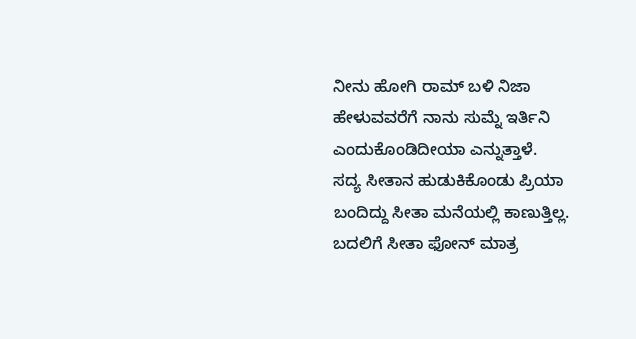ನೀನು ಹೋಗಿ ರಾಮ್ ಬಳಿ ನಿಜಾ ಹೇಳುವವರೆಗೆ ನಾನು ಸುಮ್ನೆ ಇರ್ತಿನಿ ಎಂದುಕೊಂಡಿದೀಯಾ ಎನ್ನುತ್ತಾಳೆ.
ಸದ್ಯ ಸೀತಾನ ಹುಡುಕಿಕೊಂಡು ಪ್ರಿಯಾ ಬಂದಿದ್ದು ಸೀತಾ ಮನೆಯಲ್ಲಿ ಕಾಣುತ್ತಿಲ್ಲ. ಬದಲಿಗೆ ಸೀತಾ ಫೋನ್ ಮಾತ್ರ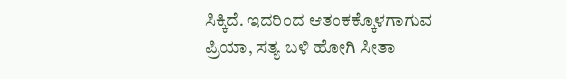ಸಿಕ್ಕಿದೆ. ಇದರಿಂದ ಆತಂಕಕ್ಕೊಳಗಾಗುವ ಪ್ರಿಯಾ, ಸತ್ಯ ಬಳಿ ಹೋಗಿ ಸೀತಾ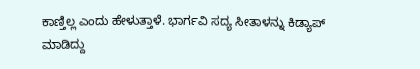ಕಾಣ್ತಿಲ್ಲ ಎಂದು ಹೇಳುತ್ತಾಳೆ. ಭಾರ್ಗವಿ ಸದ್ಯ ಸೀತಾಳನ್ನು ಕಿಡ್ಯಾಪ್ ಮಾಡಿದ್ದು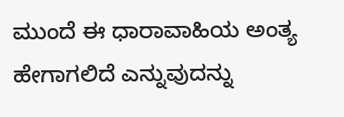ಮುಂದೆ ಈ ಧಾರಾವಾಹಿಯ ಅಂತ್ಯ ಹೇಗಾಗಲಿದೆ ಎನ್ನುವುದನ್ನು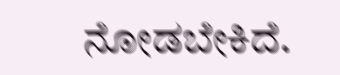ನೋಡಬೇಕಿದೆ.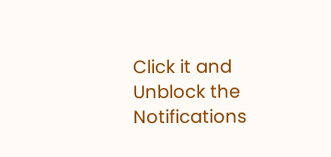Click it and Unblock the Notifications